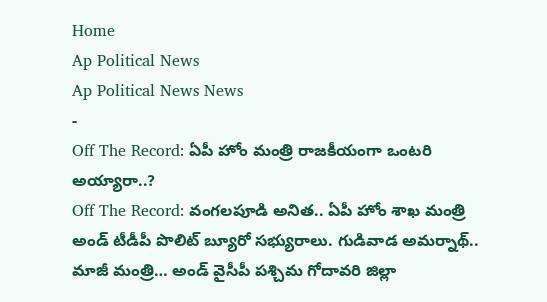Home
Ap Political News
Ap Political News News
-
Off The Record: ఏపీ హోం మంత్రి రాజకీయంగా ఒంటరి అయ్యారా..?
Off The Record: వంగలపూడి అనిత.. ఏపీ హోం శాఖ మంత్రి అండ్ టీడీపీ పొలిట్ బ్యూరో సభ్యురాలు. గుడివాడ అమర్నాథ్.. మాజీ మంత్రి… అండ్ వైసీపీ పశ్చిమ గోదావరి జిల్లా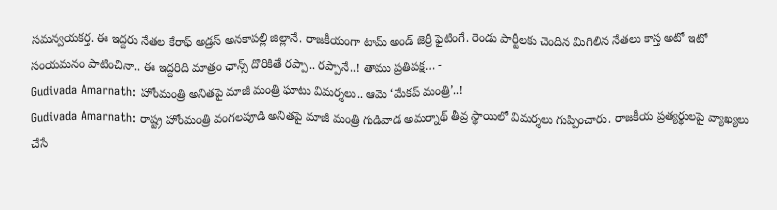సమన్వయకర్త. ఈ ఇద్దరు నేతల కేరాఫ్ అడ్రస్ అనకాపల్లి జిల్లానే. రాజకీయంగా టామ్ అండ్ జెర్రీ ఫైటింగే. రెండు పార్టీలకు చెందిన మిగిలిన నేతలు కాస్త అటో ఇటో సంయమనం పాటించినా.. ఈ ఇద్దరిది మాత్రం ఛాన్స్ దొరికితే రప్పా.. రప్పానే..! తాము ప్రతిపక్ష… -
Gudivada Amarnath: హోంమంత్రి అనితపై మాజీ మంత్రి ఘాటు విమర్శలు.. ఆమె ‘మేకప్ మంత్రి’..!
Gudivada Amarnath: రాష్ట్ర హోంమంత్రి వంగలపూడి అనితపై మాజీ మంత్రి గుడివాడ అమర్నాథ్ తీవ్ర స్థాయిలో విమర్శలు గుప్పించారు. రాజకీయ ప్రత్యర్థులపై వ్యాఖ్యలు చేసే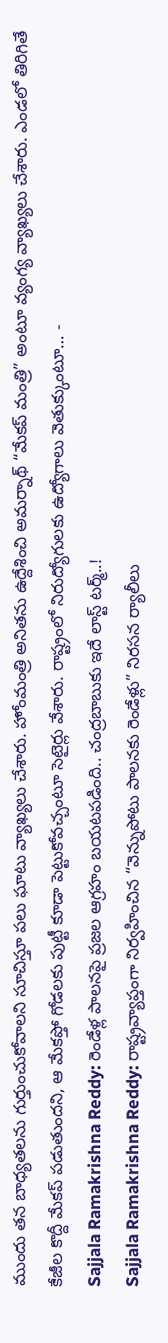ముందు తన బాధ్యతలను గుర్తుంచుకోవాలని సూచిస్తూ పలు ఘాటు వ్యాఖ్యలు చేశారు. హోంమంత్రి అనితను ఉద్దేశించి అమర్నాథ్ “మేకప్ మంత్రి” అంటూ వ్యంగ్య వ్యాఖ్యలు చేశారు. ఎండలో తిరిగితే కేజీల కొద్దీ మేకప్ పడుతుందని, ఆ మేకప్తో గోడలకు పుట్టీ కూడా పెట్టుకోవచ్చంటూ సెటైర్లు వేశారు. రాష్ట్రంలో నిరుద్యోగులకు ఉద్యోగాలు వెతుక్కుంటూ… -
Sajjala Ramakrishna Reddy: రెండేళ్ల పాలనపై ప్రజల ఆగ్రహం బయటపడింది.. చంద్రబాబుకు ఇదే లాస్ట్ టర్మ్..!
Sajjala Ramakrishna Reddy: రాష్ట్రవ్యాప్తంగా నిర్వహించిన “వెన్నుపోటు పాలనకు రెండేళ్లు” నిరసన ర్యాలీలు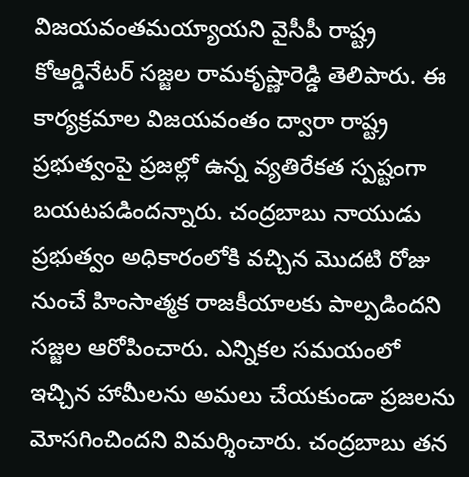విజయవంతమయ్యాయని వైసీపీ రాష్ట్ర కోఆర్డినేటర్ సజ్జల రామకృష్ణారెడ్డి తెలిపారు. ఈ కార్యక్రమాల విజయవంతం ద్వారా రాష్ట్ర ప్రభుత్వంపై ప్రజల్లో ఉన్న వ్యతిరేకత స్పష్టంగా బయటపడిందన్నారు. చంద్రబాబు నాయుడు ప్రభుత్వం అధికారంలోకి వచ్చిన మొదటి రోజు నుంచే హింసాత్మక రాజకీయాలకు పాల్పడిందని సజ్జల ఆరోపించారు. ఎన్నికల సమయంలో ఇచ్చిన హామీలను అమలు చేయకుండా ప్రజలను మోసగించిందని విమర్శించారు. చంద్రబాబు తన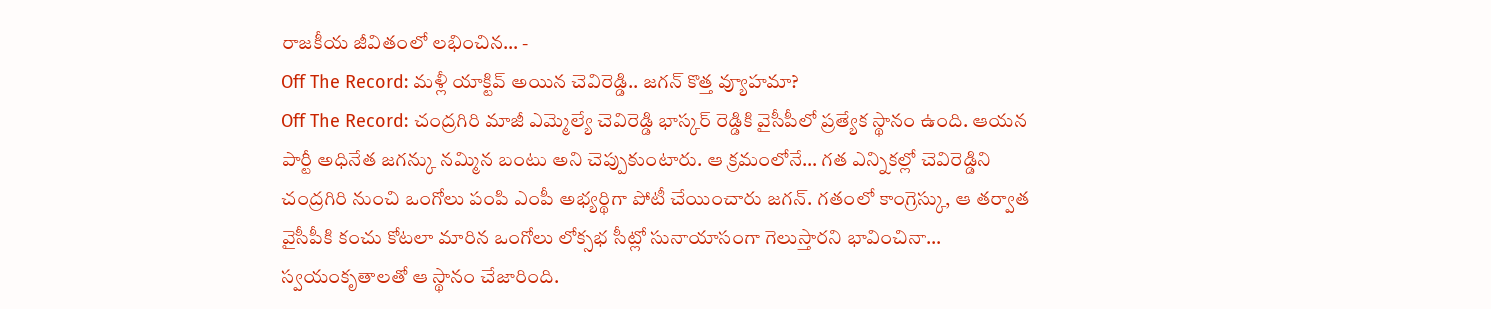రాజకీయ జీవితంలో లభించిన… -
Off The Record: మళ్లీ యాక్టివ్ అయిన చెవిరెడ్డి.. జగన్ కొత్త వ్యూహమా?
Off The Record: చంద్రగిరి మాజీ ఎమ్మెల్యే చెవిరెడ్డి భాస్కర్ రెడ్డికి వైసీపీలో ప్రత్యేక స్థానం ఉంది. ఆయన పార్టీ అధినేత జగన్కు నమ్మిన బంటు అని చెప్పుకుంటారు. ఆ క్రమంలోనే… గత ఎన్నికల్లో చెవిరెడ్డిని చంద్రగిరి నుంచి ఒంగోలు పంపి ఎంపీ అభ్యర్థిగా పోటీ చేయించారు జగన్. గతంలో కాంగ్రెస్కు, ఆ తర్వాత వైసీపీకి కంచు కోటలా మారిన ఒంగోలు లోక్సభ సీట్లో సునాయాసంగా గెలుస్తారని భావించినా… స్వయంకృతాలతో ఆ స్థానం చేజారింది.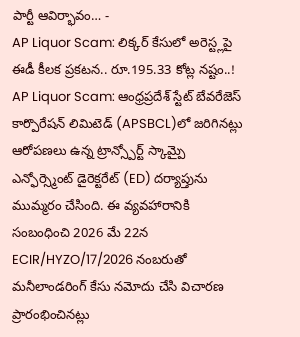పార్టీ ఆవిర్భావం… -
AP Liquor Scam: లిక్కర్ కేసులో అరెస్ట్లపై ఈడీ కీలక ప్రకటన.. రూ.195.33 కోట్ల నష్టం..!
AP Liquor Scam: ఆంధ్రప్రదేశ్ స్టేట్ బేవరేజెస్ కార్పొరేషన్ లిమిటెడ్ (APSBCL)లో జరిగినట్లు ఆరోపణలు ఉన్న ట్రాన్స్పోర్ట్ స్కామ్పై ఎన్ఫోర్స్మెంట్ డైరెక్టరేట్ (ED) దర్యాప్తును ముమ్మరం చేసింది. ఈ వ్యవహారానికి సంబంధించి 2026 మే 22న ECIR/HYZO/17/2026 నంబరుతో మనీలాండరింగ్ కేసు నమోదు చేసి విచారణ ప్రారంభించినట్లు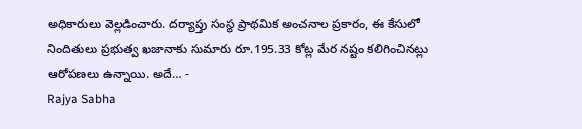అధికారులు వెల్లడించారు. దర్యాప్తు సంస్థ ప్రాథమిక అంచనాల ప్రకారం, ఈ కేసులో నిందితులు ప్రభుత్వ ఖజానాకు సుమారు రూ.195.33 కోట్ల మేర నష్టం కలిగించినట్లు ఆరోపణలు ఉన్నాయి. అదే… -
Rajya Sabha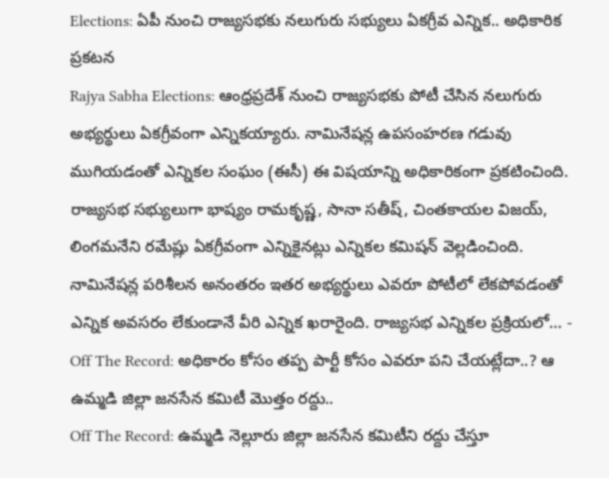Elections: ఏపీ నుంచి రాజ్యసభకు నలుగురు సభ్యులు ఏకగ్రీవ ఎన్నిక.. అధికారిక ప్రకటన
Rajya Sabha Elections: ఆంధ్రప్రదేశ్ నుంచి రాజ్యసభకు పోటీ చేసిన నలుగురు అభ్యర్థులు ఏకగ్రీవంగా ఎన్నికయ్యారు. నామినేషన్ల ఉపసంహరణ గడువు ముగియడంతో ఎన్నికల సంఘం (ఈసీ) ఈ విషయాన్ని అధికారికంగా ప్రకటించింది. రాజ్యసభ సభ్యులుగా భాష్యం రామకృష్ణ, సానా సతీష్, చింతకాయల విజయ్, లింగమనేని రమేష్లు ఏకగ్రీవంగా ఎన్నికైనట్లు ఎన్నికల కమిషన్ వెల్లడించింది. నామినేషన్ల పరిశీలన అనంతరం ఇతర అభ్యర్థులు ఎవరూ పోటీలో లేకపోవడంతో ఎన్నిక అవసరం లేకుండానే వీరి ఎన్నిక ఖరారైంది. రాజ్యసభ ఎన్నికల ప్రక్రియలో… -
Off The Record: అధికారం కోసం తప్ప పార్టీ కోసం ఎవరూ పని చేయట్లేదా..? ఆ ఉమ్మడి జిల్లా జనసేన కమిటీ మొత్తం రద్దు..
Off The Record: ఉమ్మడి నెల్లూరు జిల్లా జనసేన కమిటీని రద్దు చేస్తూ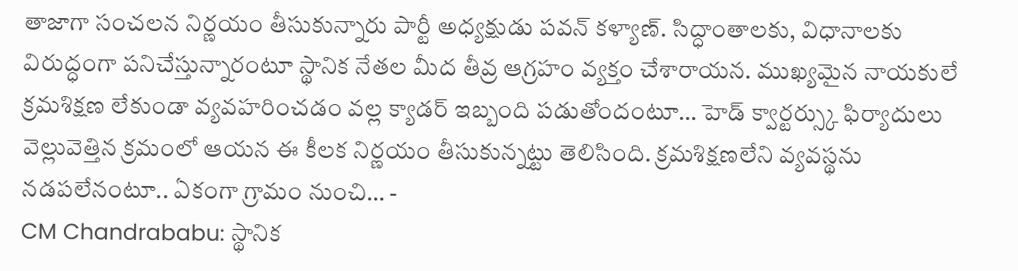తాజాగా సంచలన నిర్ణయం తీసుకున్నారు పార్టీ అధ్యక్షుడు పవన్ కళ్యాణ్. సిద్ధాంతాలకు, విధానాలకు విరుద్ధంగా పనిచేస్తున్నారంటూ స్థానిక నేతల మీద తీవ్ర ఆగ్రహం వ్యక్తం చేశారాయన. ముఖ్యమైన నాయకులే క్రమశిక్షణ లేకుండా వ్యవహరించడం వల్ల క్యాడర్ ఇబ్బంది పడుతోందంటూ… హెడ్ క్వార్టర్స్కు ఫిర్యాదులు వెల్లువెత్తిన క్రమంలో ఆయన ఈ కీలక నిర్ణయం తీసుకున్నట్టు తెలిసింది. క్రమశిక్షణలేని వ్యవస్థను నడపలేనంటూ.. ఏకంగా గ్రామం నుంచి… -
CM Chandrababu: స్థానిక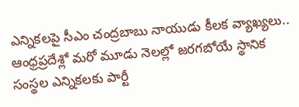ఎన్నికలపై సీఎం చంద్రబాబు నాయుడు కీలక వ్యాఖ్యలు..
ఆంధ్రప్రదేశ్లో మరో మూడు నెలల్లో జరగబోయే స్థానిక సంస్థల ఎన్నికలకు పార్టీ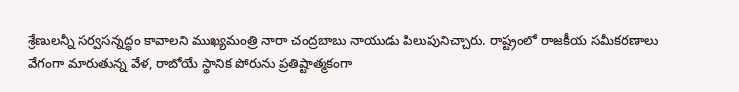శ్రేణులన్నీ సర్వసన్నద్ధం కావాలని ముఖ్యమంత్రి నారా చంద్రబాబు నాయుడు పిలుపునిచ్చారు. రాష్ట్రంలో రాజకీయ సమీకరణాలు వేగంగా మారుతున్న వేళ, రాబోయే స్థానిక పోరును ప్రతిష్టాత్మకంగా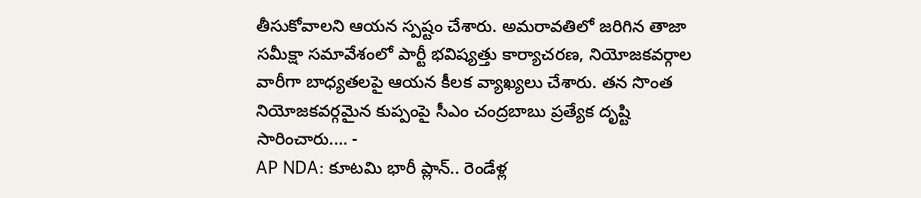తీసుకోవాలని ఆయన స్పష్టం చేశారు. అమరావతిలో జరిగిన తాజా సమీక్షా సమావేశంలో పార్టీ భవిష్యత్తు కార్యాచరణ, నియోజకవర్గాల వారీగా బాధ్యతలపై ఆయన కీలక వ్యాఖ్యలు చేశారు. తన సొంత నియోజకవర్గమైన కుప్పంపై సీఎం చంద్రబాబు ప్రత్యేక దృష్టి సారించారు.… -
AP NDA: కూటమి భారీ ప్లాన్.. రెండేళ్ల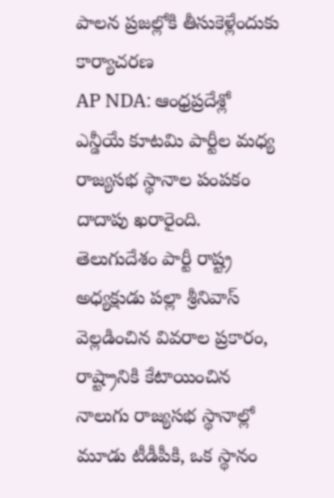పాలన ప్రజల్లోకి తీసుకెళ్లేందుకు కార్యాచరణ
AP NDA: ఆంధ్రప్రదేశ్లో ఎన్డీయే కూటమి పార్టీల మధ్య రాజ్యసభ స్థానాల పంపకం దాదాపు ఖరారైంది. తెలుగుదేశం పార్టీ రాష్ట్ర అధ్యక్షుడు పల్లా శ్రీనివాస్ వెల్లడించిన వివరాల ప్రకారం, రాష్ట్రానికి కేటాయించిన నాలుగు రాజ్యసభ స్థానాల్లో మూడు టీడీపీకి, ఒక స్థానం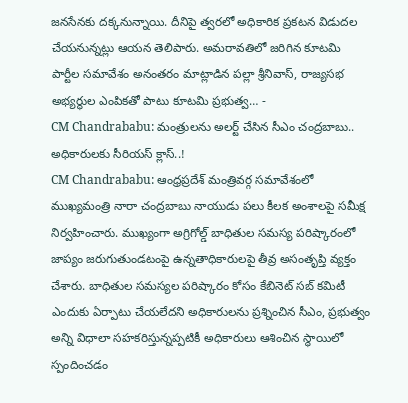జనసేనకు దక్కనున్నాయి. దీనిపై త్వరలో అధికారిక ప్రకటన విడుదల చేయనున్నట్లు ఆయన తెలిపారు. అమరావతిలో జరిగిన కూటమి పార్టీల సమావేశం అనంతరం మాట్లాడిన పల్లా శ్రీనివాస్, రాజ్యసభ అభ్యర్థుల ఎంపికతో పాటు కూటమి ప్రభుత్వ… -
CM Chandrababu: మంత్రులను అలర్ట్ చేసిన సీఎం చంద్రబాబు.. అధికారులకు సీరియస్ క్లాస్..!
CM Chandrababu: ఆంధ్రప్రదేశ్ మంత్రివర్గ సమావేశంలో ముఖ్యమంత్రి నారా చంద్రబాబు నాయుడు పలు కీలక అంశాలపై సమీక్ష నిర్వహించారు. ముఖ్యంగా అగ్రిగోల్డ్ బాధితుల సమస్య పరిష్కారంలో జాప్యం జరుగుతుండటంపై ఉన్నతాధికారులపై తీవ్ర అసంతృప్తి వ్యక్తం చేశారు. బాధితుల సమస్యల పరిష్కారం కోసం కేబినెట్ సబ్ కమిటీ ఎందుకు ఏర్పాటు చేయలేదని అధికారులను ప్రశ్నించిన సీఎం, ప్రభుత్వం అన్ని విధాలా సహకరిస్తున్నప్పటికీ అధికారులు ఆశించిన స్థాయిలో స్పందించడం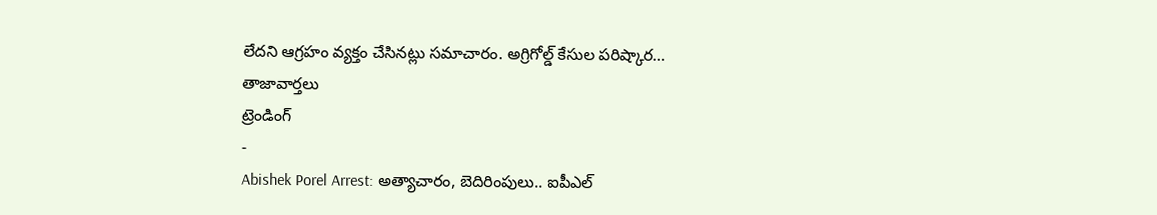లేదని ఆగ్రహం వ్యక్తం చేసినట్లు సమాచారం. అగ్రిగోల్డ్ కేసుల పరిష్కార…
తాజావార్తలు
ట్రెండింగ్
-
Abishek Porel Arrest: అత్యాచారం, బెదిరింపులు.. ఐపీఎల్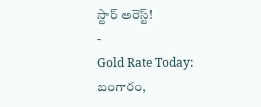స్టార్ అరెస్ట్!
-
Gold Rate Today: బంగారం,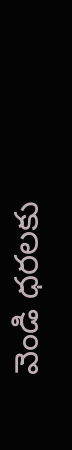వెండి ధరలకు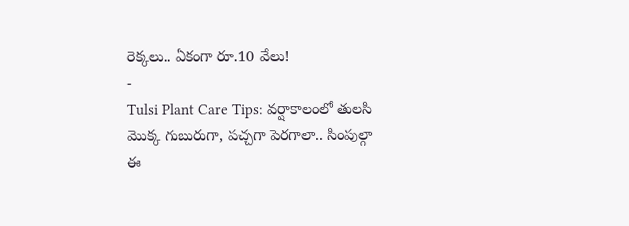రెక్కలు.. ఏకంగా రూ.10 వేలు!
-
Tulsi Plant Care Tips: వర్షాకాలంలో తులసి మొక్క గుబురుగా, పచ్చగా పెరగాలా.. సింపుల్గా ఈ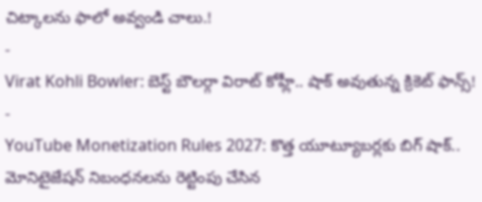చిట్కాలను ఫాలో అవ్వండి చాలు.!
-
Virat Kohli Bowler: బెస్ట్ బౌలర్గా విరాట్ కోహ్లీ.. షాక్ అవుతున్న క్రికెట్ ఫాన్స్!
-
YouTube Monetization Rules 2027: కొత్త యూట్యూబర్లకు బిగ్ షాక్.. మోనిటైజేషన్ నిబంధనలను రెట్టింపు చేసిన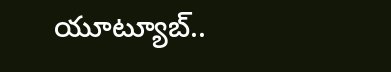యూట్యూబ్..